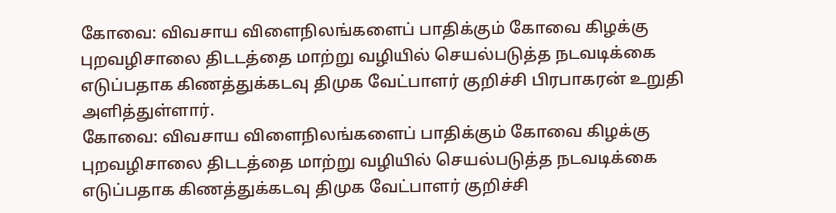கோவை: விவசாய விளைநிலங்களைப் பாதிக்கும் கோவை கிழக்கு புறவழிசாலை திடடத்தை மாற்று வழியில் செயல்படுத்த நடவடிக்கை எடுப்பதாக கிணத்துக்கடவு திமுக வேட்பாளர் குறிச்சி பிரபாகரன் உறுதி அளித்துள்ளார்.
கோவை: விவசாய விளைநிலங்களைப் பாதிக்கும் கோவை கிழக்கு புறவழிசாலை திடடத்தை மாற்று வழியில் செயல்படுத்த நடவடிக்கை எடுப்பதாக கிணத்துக்கடவு திமுக வேட்பாளர் குறிச்சி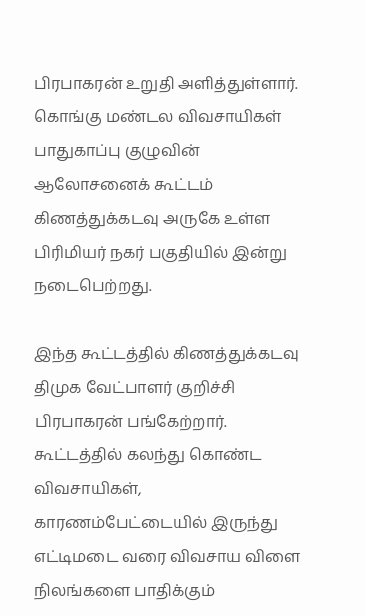பிரபாகரன் உறுதி அளித்துள்ளார்.
கொங்கு மண்டல விவசாயிகள் பாதுகாப்பு குழுவின் ஆலோசனைக் கூட்டம் கிணத்துக்கடவு அருகே உள்ள பிரிமியர் நகர் பகுதியில் இன்று நடைபெற்றது.

இந்த கூட்டத்தில் கிணத்துக்கடவு திமுக வேட்பாளர் குறிச்சி பிரபாகரன் பங்கேற்றார். கூட்டத்தில் கலந்து கொண்ட விவசாயிகள், காரணம்பேட்டையில் இருந்து எட்டிமடை வரை விவசாய விளை நிலங்களை பாதிக்கும்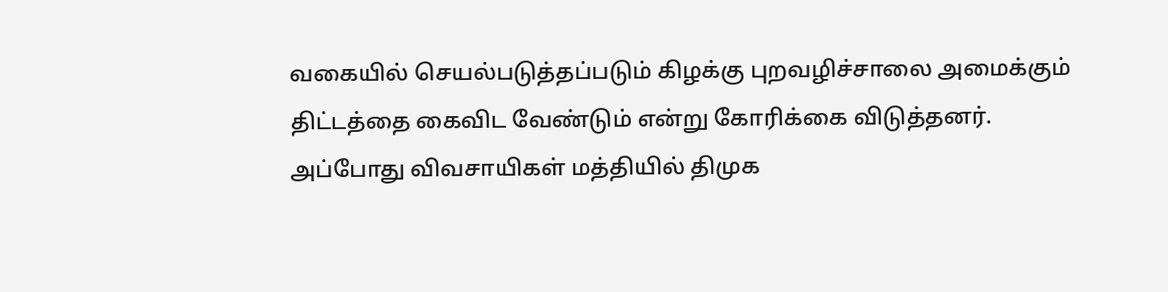வகையில் செயல்படுத்தப்படும் கிழக்கு புறவழிச்சாலை அமைக்கும் திட்டத்தை கைவிட வேண்டும் என்று கோரிக்கை விடுத்தனர்.
அப்போது விவசாயிகள் மத்தியில் திமுக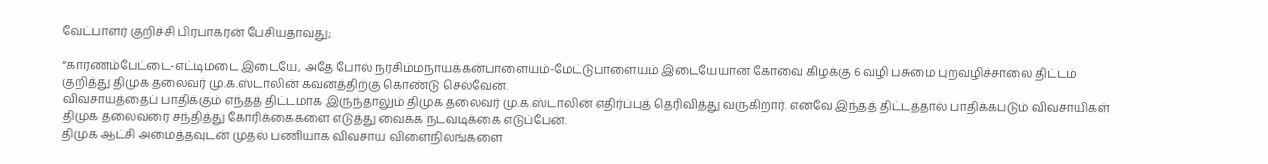வேட்பாளர் குறிச்சி பிரபாகரன் பேசியதாவது;

“காரணம்பேட்டை-எட்டிமடை இடையே, அதே போல் நரசிம்மநாயக்கன்பாளையம்-மேட்டுபாளையம் இடையேயான கோவை கிழக்கு 6 வழி பசுமை புறவழிச்சாலை திட்டம் குறித்து திமுக தலைவர் மு.க.ஸ்டாலின் கவனத்திற்கு கொண்டு செல்வேன்.
விவசாயத்தைப் பாதிக்கும் எந்தத் திட்டமாக இருந்தாலும் திமுக தலைவர் மு.க.ஸ்டாலின் எதிர்ப்புத் தெரிவித்து வருகிறார். எனவே இந்தத் திட்டத்தால் பாதிக்கபடும் விவசாயிகள் திமுக தலைவரை சந்தித்து கோரிக்கைகளை எடுத்து வைக்க நடவடிக்கை எடுப்பேன்.
திமுக ஆட்சி அமைத்தவுடன் முதல் பணியாக விவசாய விளைநிலங்களை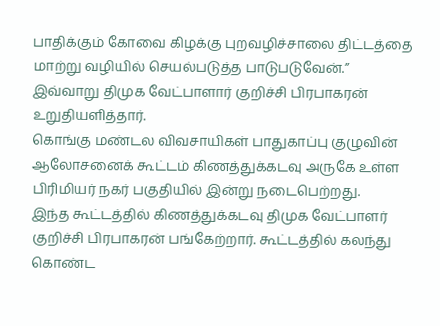பாதிக்கும் கோவை கிழக்கு புறவழிச்சாலை திட்டத்தை மாற்று வழியில் செயல்படுத்த பாடுபடுவேன்.” இவ்வாறு திமுக வேட்பாளார் குறிச்சி பிரபாகரன் உறுதியளித்தார்.
கொங்கு மண்டல விவசாயிகள் பாதுகாப்பு குழுவின் ஆலோசனைக் கூட்டம் கிணத்துக்கடவு அருகே உள்ள பிரிமியர் நகர் பகுதியில் இன்று நடைபெற்றது.
இந்த கூட்டத்தில் கிணத்துக்கடவு திமுக வேட்பாளர் குறிச்சி பிரபாகரன் பங்கேற்றார். கூட்டத்தில் கலந்து கொண்ட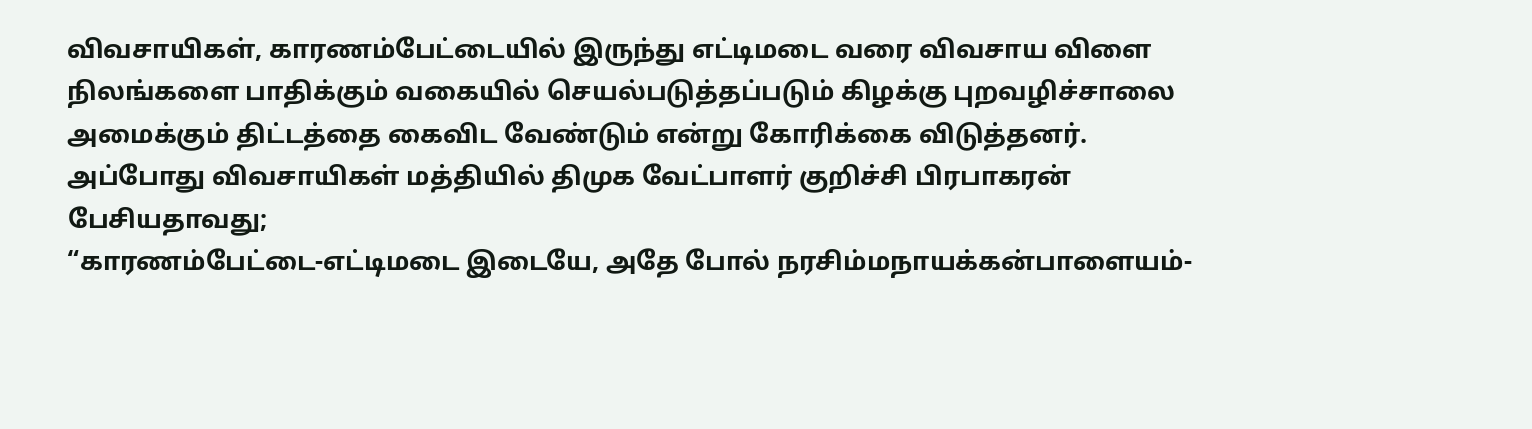விவசாயிகள், காரணம்பேட்டையில் இருந்து எட்டிமடை வரை விவசாய விளை நிலங்களை பாதிக்கும் வகையில் செயல்படுத்தப்படும் கிழக்கு புறவழிச்சாலை அமைக்கும் திட்டத்தை கைவிட வேண்டும் என்று கோரிக்கை விடுத்தனர்.
அப்போது விவசாயிகள் மத்தியில் திமுக வேட்பாளர் குறிச்சி பிரபாகரன் பேசியதாவது;
“காரணம்பேட்டை-எட்டிமடை இடையே, அதே போல் நரசிம்மநாயக்கன்பாளையம்-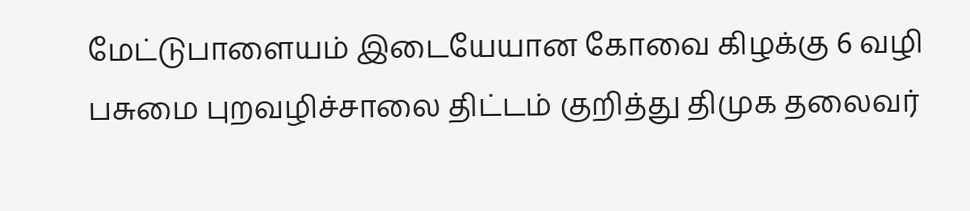மேட்டுபாளையம் இடையேயான கோவை கிழக்கு 6 வழி பசுமை புறவழிச்சாலை திட்டம் குறித்து திமுக தலைவர்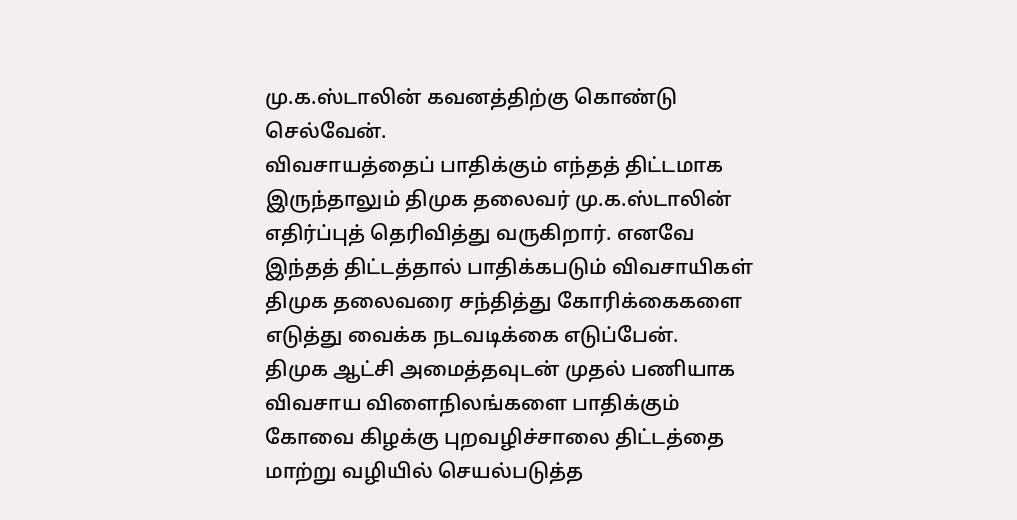மு.க.ஸ்டாலின் கவனத்திற்கு கொண்டு செல்வேன்.
விவசாயத்தைப் பாதிக்கும் எந்தத் திட்டமாக இருந்தாலும் திமுக தலைவர் மு.க.ஸ்டாலின் எதிர்ப்புத் தெரிவித்து வருகிறார். எனவே இந்தத் திட்டத்தால் பாதிக்கபடும் விவசாயிகள் திமுக தலைவரை சந்தித்து கோரிக்கைகளை எடுத்து வைக்க நடவடிக்கை எடுப்பேன்.
திமுக ஆட்சி அமைத்தவுடன் முதல் பணியாக விவசாய விளைநிலங்களை பாதிக்கும் கோவை கிழக்கு புறவழிச்சாலை திட்டத்தை மாற்று வழியில் செயல்படுத்த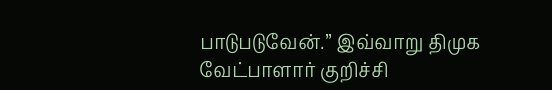பாடுபடுவேன்.” இவ்வாறு திமுக வேட்பாளார் குறிச்சி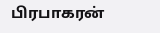பிரபாகரன்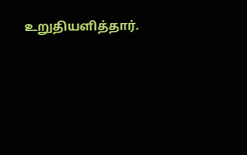உறுதியளித்தார்.